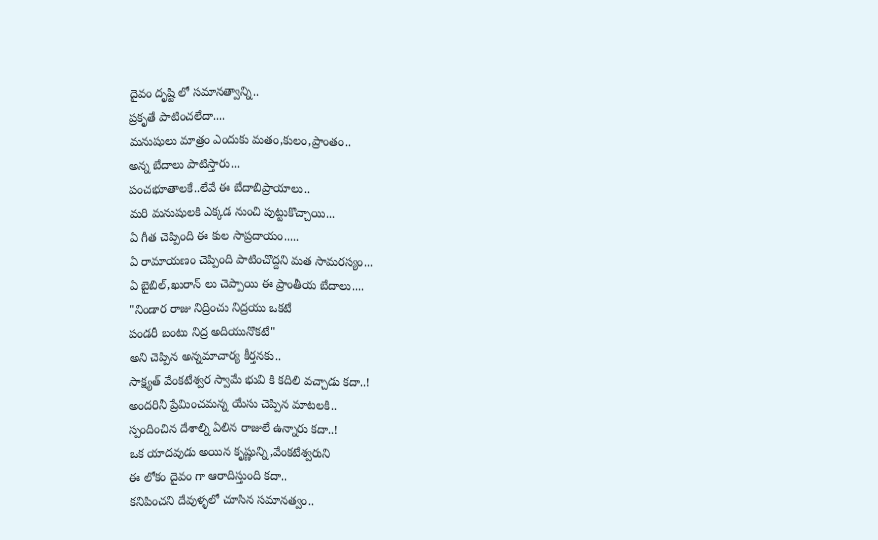దైవం దృష్టి లో సమానత్వాన్ని..
ప్రకృతే పాటించలేదా....
మనుషులు మాత్రం ఎందుకు మతం,కులం,ప్రాంతం..
అన్న బేదాలు పాటిస్తారు...
పంచభూతాలకే..లేవే ఈ బేదాబిప్రాయాలు..
మరి మనుషులకి ఎక్కడ నుంచి పుట్టుకొచ్చాయి...
ఏ గీత చెప్పింది ఈ కుల సాప్రదాయం.....
ఏ రామాయణం చెప్పింది పాటించొద్దని మత సామరస్యం...
ఏ బైబిల్,ఖురాన్ లు చెప్పాయి ఈ ప్రాంతీయ బేదాలు....
"నిండార రాజు నిద్రించు నిద్రయు ఒకటే
పండరీ బంటు నిద్ర అదియునొకటే"
అని చెప్పిన అన్నమాచార్య కీర్తనకు..
సాక్ష్యత్ వేంకటేశ్వర స్వామే భువి కి కదిలి వచ్చాడు కదా..!
అందరినీ ప్రేమించమన్న యేసు చెప్పిన మాటలకి..
స్పందించిన దేశాల్ని ఏలిన రాజులే ఉన్నారు కదా..!
ఒక యాదవుడు అయిన కృష్ణున్ని,వేంకటేశ్వరుని
ఈ లోకం దైవం గా ఆరాదిస్తుంది కదా..
కనిపించని దేవుళ్ళలో చూసిన సమానత్వం..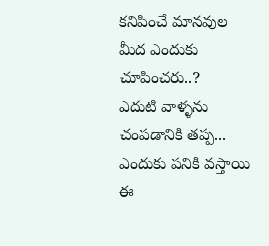కనిపించే మానవుల మీద ఎందుకు చూపించరు..?
ఎదుటి వాళ్ళను చంపడానికి తప్ప...
ఎందుకు పనికి వస్తాయి ఈ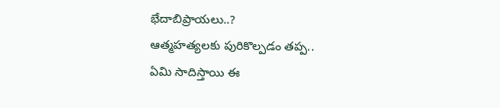భేదాబిప్రాయలు..?
ఆత్మహత్యలకు పురికొల్పడం తప్ప..
ఏమి సాదిస్తాయి ఈ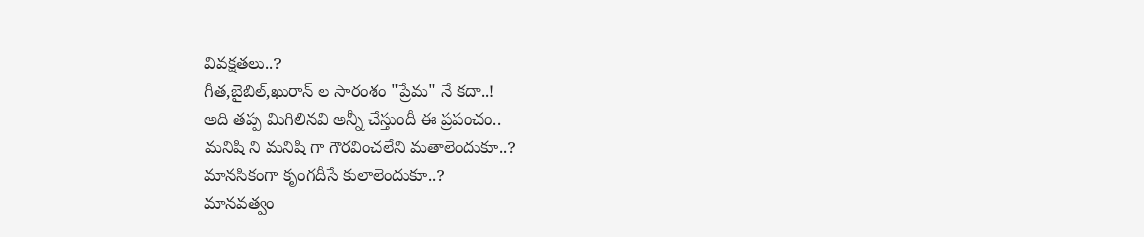వివక్షతలు..?
గీత,బైబిల్,ఖురాన్ ల సారంశం "ప్రేమ" నే కదా..!
అది తప్ప మిగిలినవి అన్నీ చేస్తుందీ ఈ ప్రపంచం..
మనిషి ని మనిషి గా గౌరవించలేని మతాలెందుకూ..?
మానసికంగా కృంగదీసే కులాలెందుకూ..?
మానవత్వం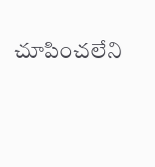చూపించలేని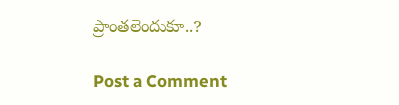ప్రాంతలెందుకూ..?

Post a Comment